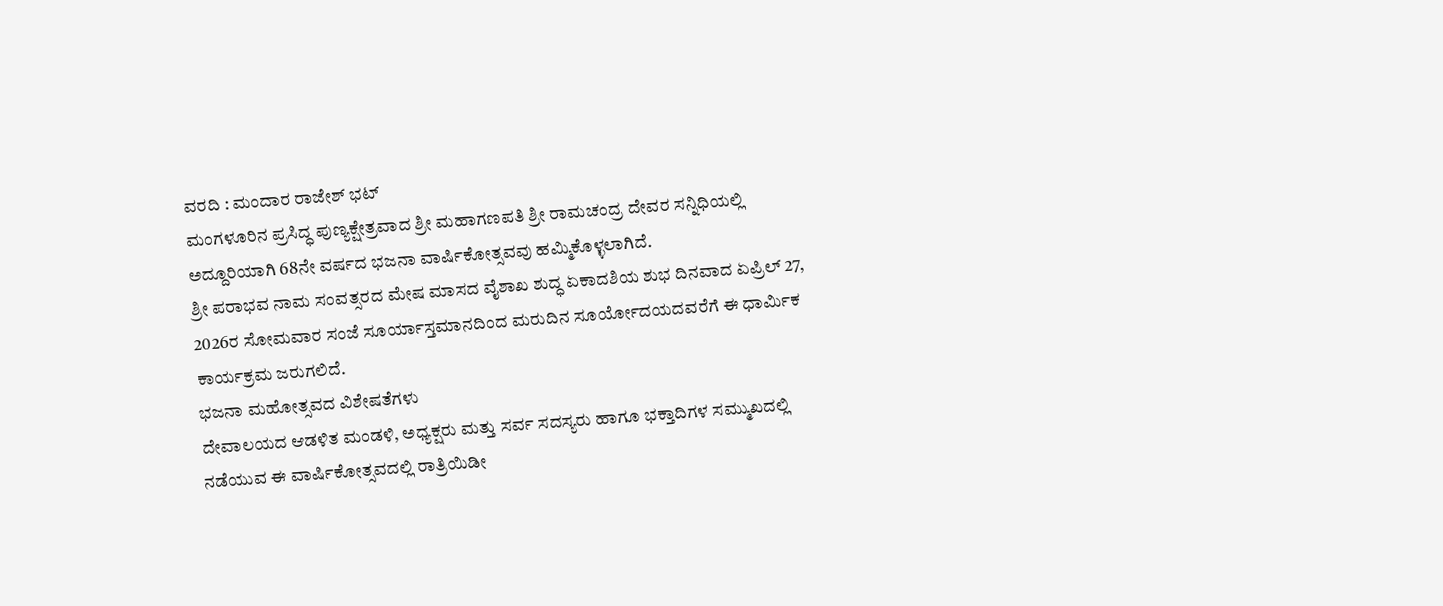ವರದಿ : ಮಂದಾರ ರಾಜೇಶ್ ಭಟ್
ಮಂಗಳೂರಿನ ಪ್ರಸಿದ್ಧ ಪುಣ್ಯಕ್ಷೇತ್ರವಾದ ಶ್ರೀ ಮಹಾಗಣಪತಿ ಶ್ರೀ ರಾಮಚಂದ್ರ ದೇವರ ಸನ್ನಿಧಿಯಲ್ಲಿ ಅದ್ದೂರಿಯಾಗಿ 68ನೇ ವರ್ಷದ ಭಜನಾ ವಾರ್ಷಿಕೋತ್ಸವವು ಹಮ್ಮಿಕೊಳ್ಳಲಾಗಿದೆ.
ಶ್ರೀ ಪರಾಭವ ನಾಮ ಸಂವತ್ಸರದ ಮೇಷ ಮಾಸದ ವೈಶಾಖ ಶುದ್ಧ ಏಕಾದಶಿಯ ಶುಭ ದಿನವಾದ ಏಪ್ರಿಲ್ 27, 2026ರ ಸೋಮವಾರ ಸಂಜೆ ಸೂರ್ಯಾಸ್ತಮಾನದಿಂದ ಮರುದಿನ ಸೂರ್ಯೋದಯದವರೆಗೆ ಈ ಧಾರ್ಮಿಕ ಕಾರ್ಯಕ್ರಮ ಜರುಗಲಿದೆ.
ಭಜನಾ ಮಹೋತ್ಸವದ ವಿಶೇಷತೆಗಳು
ದೇವಾಲಯದ ಆಡಳಿತ ಮಂಡಳಿ, ಅಧ್ಯಕ್ಷರು ಮತ್ತು ಸರ್ವ ಸದಸ್ಯರು ಹಾಗೂ ಭಕ್ತಾದಿಗಳ ಸಮ್ಮುಖದಲ್ಲಿ ನಡೆಯುವ ಈ ವಾರ್ಷಿಕೋತ್ಸವದಲ್ಲಿ ರಾತ್ರಿಯಿಡೀ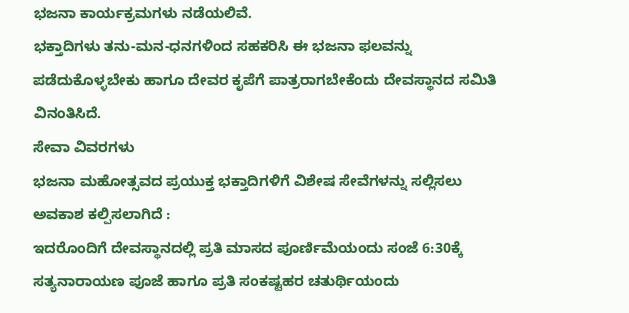ಭಜನಾ ಕಾರ್ಯಕ್ರಮಗಳು ನಡೆಯಲಿವೆ.
ಭಕ್ತಾದಿಗಳು ತನು-ಮನ-ಧನಗಳಿಂದ ಸಹಕರಿಸಿ ಈ ಭಜನಾ ಫಲವನ್ನು ಪಡೆದುಕೊಳ್ಳಬೇಕು ಹಾಗೂ ದೇವರ ಕೃಪೆಗೆ ಪಾತ್ರರಾಗಬೇಕೆಂದು ದೇವಸ್ಥಾನದ ಸಮಿತಿ ವಿನಂತಿಸಿದೆ.
ಸೇವಾ ವಿವರಗಳು
ಭಜನಾ ಮಹೋತ್ಸವದ ಪ್ರಯುಕ್ತ ಭಕ್ತಾದಿಗಳಿಗೆ ವಿಶೇಷ ಸೇವೆಗಳನ್ನು ಸಲ್ಲಿಸಲು ಅವಕಾಶ ಕಲ್ಪಿಸಲಾಗಿದೆ :
ಇದರೊಂದಿಗೆ ದೇವಸ್ಥಾನದಲ್ಲಿ ಪ್ರತಿ ಮಾಸದ ಪೂರ್ಣಿಮೆಯಂದು ಸಂಜೆ 6:30ಕ್ಕೆ ಸತ್ಯನಾರಾಯಣ ಪೂಜೆ ಹಾಗೂ ಪ್ರತಿ ಸಂಕಷ್ಟಹರ ಚತುರ್ಥಿಯಂದು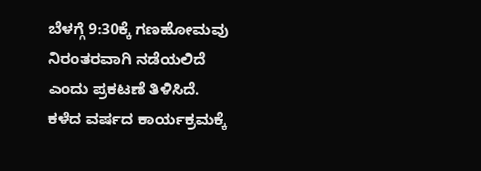ಬೆಳಗ್ಗೆ 9:30ಕ್ಕೆ ಗಣಹೋಮವು ನಿರಂತರವಾಗಿ ನಡೆಯಲಿದೆ ಎಂದು ಪ್ರಕಟಣೆ ತಿಳಿಸಿದೆ.
ಕಳೆದ ವರ್ಷದ ಕಾರ್ಯಕ್ರಮಕ್ಕೆ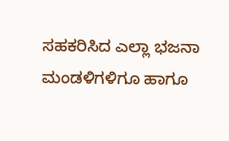ಸಹಕರಿಸಿದ ಎಲ್ಲಾ ಭಜನಾ ಮಂಡಳಿಗಳಿಗೂ ಹಾಗೂ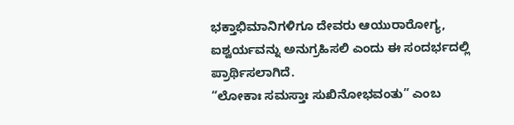ಭಕ್ತಾಭಿಮಾನಿಗಳಿಗೂ ದೇವರು ಆಯುರಾರೋಗ್ಯ, ಐಶ್ವರ್ಯವನ್ನು ಅನುಗ್ರಹಿಸಲಿ ಎಂದು ಈ ಸಂದರ್ಭದಲ್ಲಿ ಪ್ರಾರ್ಥಿಸಲಾಗಿದೆ.
“ಲೋಕಾಃ ಸಮಸ್ತಾಃ ಸುಖಿನೋಭವಂತು” ಎಂಬ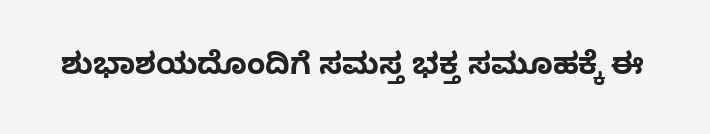ಶುಭಾಶಯದೊಂದಿಗೆ ಸಮಸ್ತ ಭಕ್ತ ಸಮೂಹಕ್ಕೆ ಈ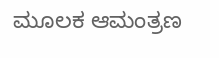ಮೂಲಕ ಆಮಂತ್ರಣ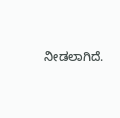ನೀಡಲಾಗಿದೆ.